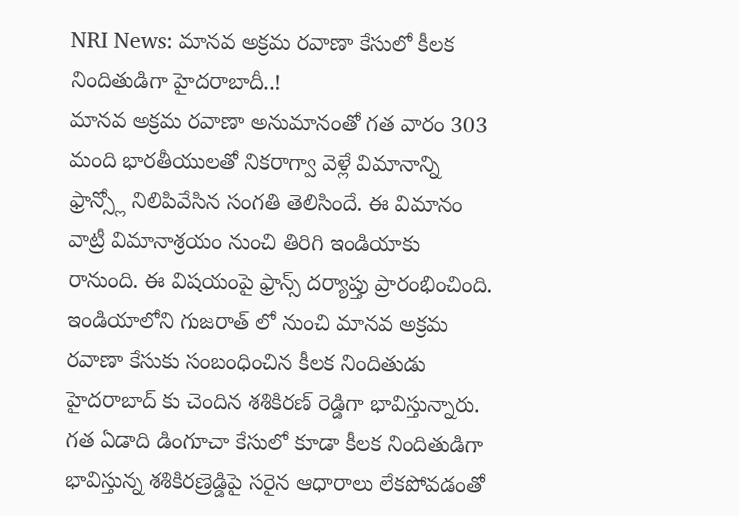NRI News: మానవ అక్రమ రవాణా కేసులో కీలక నిందితుడిగా హైదరాబాదీ..!
మానవ అక్రమ రవాణా అనుమానంతో గత వారం 303 మంది భారతీయులతో నికరాగ్వా వెళ్లే విమానాన్ని ఫ్రాన్స్లో నిలిపివేసిన సంగతి తెలిసిందే. ఈ విమానం వాట్రీ విమానాశ్రయం నుంచి తిరిగి ఇండియాకు రానుంది. ఈ విషయంపై ఫ్రాన్స్ దర్యాప్తు ప్రారంభించింది. ఇండియాలోని గుజరాత్ లో నుంచి మానవ అక్రమ రవాణా కేసుకు సంబంధించిన కీలక నిందితుడు హైదరాబాద్ కు చెందిన శశికిరణ్ రెడ్డిగా భావిస్తున్నారు.
గత ఏడాది డింగూచా కేసులో కూడా కీలక నిందితుడిగా భావిస్తున్న శశికిరణ్రెడ్డిపై సరైన ఆధారాలు లేకపోవడంతో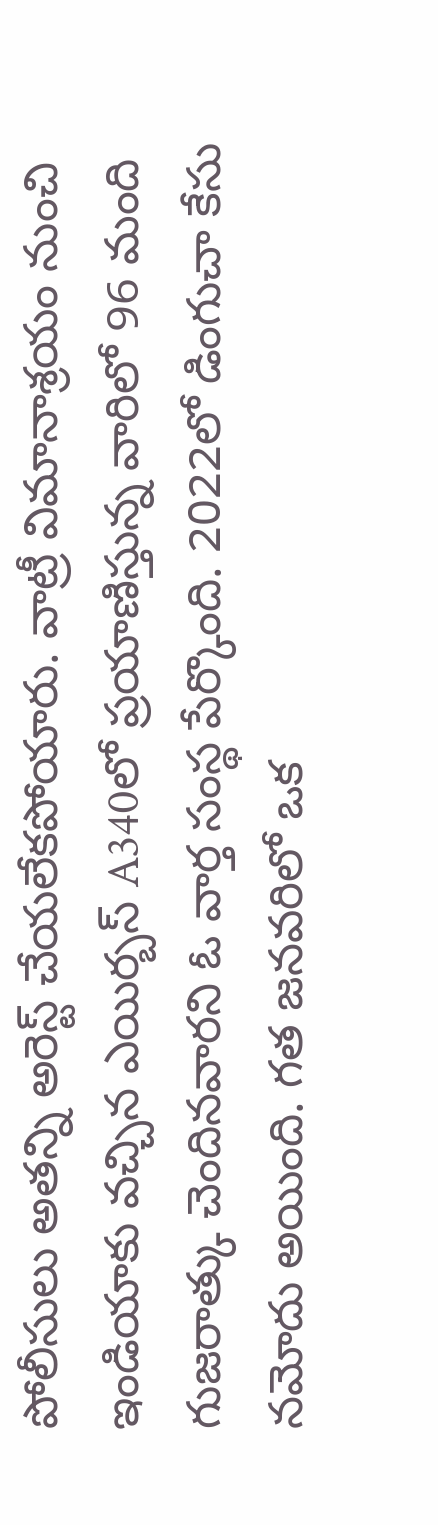పోలీసులు అతన్ని అరెస్ట్ చేయలేకపోయారు. వాట్రీ విమానాశ్రయం నుంచి ఇండియాకు వచ్చిన ఎయిర్బస్ A340లో ప్రయాణిస్తున్న వారిలో 96 మంది గుజరాత్కు చెందినవారని ఓ వార్త సంస్థ పేర్కొంది. 2022లో డింగుచా కేసు నమోదు అయింది. గత జనవరిలో ఒక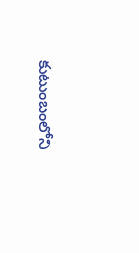కుటుంబంలోని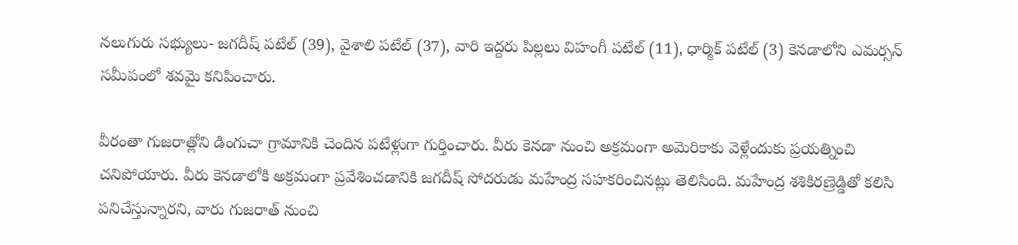నలుగురు సభ్యులు- జగదీష్ పటేల్ (39), వైశాలి పటేల్ (37), వారి ఇద్దరు పిల్లలు విహంగీ పటేల్ (11), ధార్మిక్ పటేల్ (3) కెనడాలోని ఎమర్సన్ సమీపంలో శవమై కనిపించారు.

వీరంతా గుజరాత్లోని డింగుచా గ్రామానికి చెందిన పటేళ్లుగా గుర్తించారు. వీరు కెనడా నుంచి అక్రమంగా అమెరికాకు వెళ్లేందుకు ప్రయత్నించి చనిపోయారు. వీరు కెనడాలోకి అక్రమంగా ప్రవేశించడానికి జగదీష్ సోదరుడు మహేంద్ర సహకరించినట్లు తెలిసింది. మహేంద్ర శశికిరణ్రెడ్డితో కలిసి పనిచేస్తున్నారని, వారు గుజరాత్ నుంచి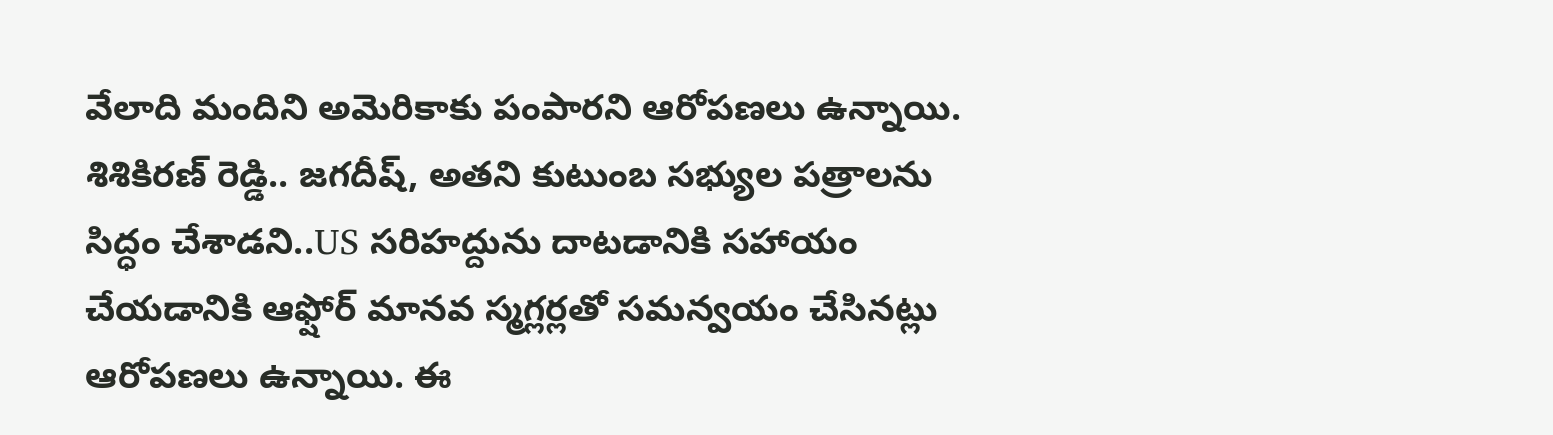వేలాది మందిని అమెరికాకు పంపారని ఆరోపణలు ఉన్నాయి.
శిశికిరణ్ రెడ్డి.. జగదీష్, అతని కుటుంబ సభ్యుల పత్రాలను సిద్ధం చేశాడని..US సరిహద్దును దాటడానికి సహాయం చేయడానికి ఆఫ్షోర్ మానవ స్మగ్లర్లతో సమన్వయం చేసినట్లు ఆరోపణలు ఉన్నాయి. ఈ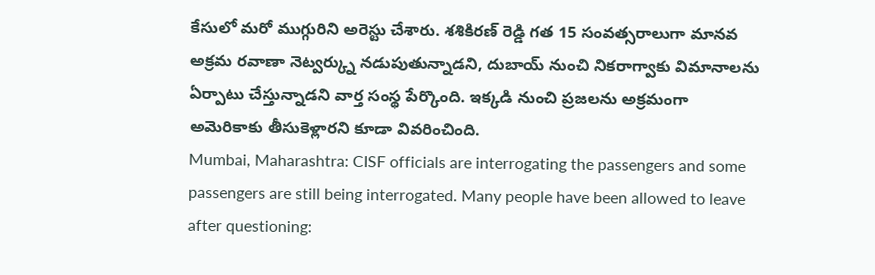కేసులో మరో ముగ్గురిని అరెస్టు చేశారు. శశికిరణ్ రెడ్డి గత 15 సంవత్సరాలుగా మానవ అక్రమ రవాణా నెట్వర్క్ను నడుపుతున్నాడని, దుబాయ్ నుంచి నికరాగ్వాకు విమానాలను ఏర్పాటు చేస్తున్నాడని వార్త సంస్థ పేర్కొంది. ఇక్కడి నుంచి ప్రజలను అక్రమంగా అమెరికాకు తీసుకెళ్లారని కూడా వివరించింది.
Mumbai, Maharashtra: CISF officials are interrogating the passengers and some passengers are still being interrogated. Many people have been allowed to leave after questioning: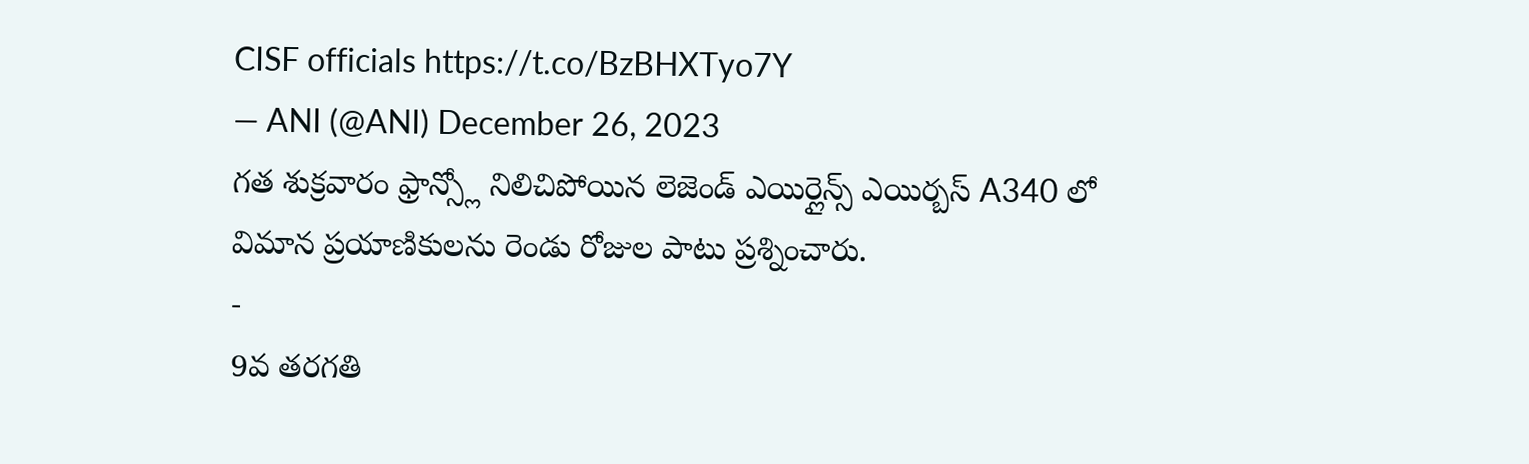CISF officials https://t.co/BzBHXTyo7Y
— ANI (@ANI) December 26, 2023
గత శుక్రవారం ఫ్రాన్స్లో నిలిచిపోయిన లెజెండ్ ఎయిర్లైన్స్ ఎయిర్బస్ A340 లో విమాన ప్రయాణికులను రెండు రోజుల పాటు ప్రశ్నించారు.
-
9వ తరగతి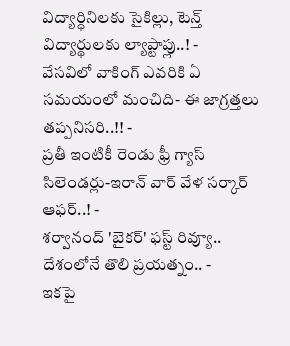విద్యార్ధినిలకు సైకిల్లు, టెన్త్ విద్యార్థులకు ల్యాప్టాప్లు..! -
వేసవిలో వాకింగ్ ఎవరికి ఏ సమయంలో మంచిది- ఈ జాగ్రత్తలు తప్పనిసరి..!! -
ప్రతీ ఇంటికీ రెండు ఫ్రీ గ్యాస్ సిలెండర్లు-ఇరాన్ వార్ వేళ సర్కార్ ఆఫర్..! -
శర్వానంద్ 'బైకర్' ఫస్ట్ రివ్యూ.. దేశంలోనే తొలి ప్రయత్నం.. -
ఇకపై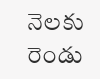నెలకు రెండు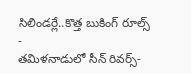సిలిండర్లే..కొత్త బుకింగ్ రూల్స్ -
తమిళనాడులో సీన్ రివర్స్-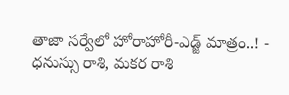తాజా సర్వేలో హోరాహోరీ-ఎడ్జ్ మాత్రం..! -
ధనుస్సు రాశి, మకర రాశి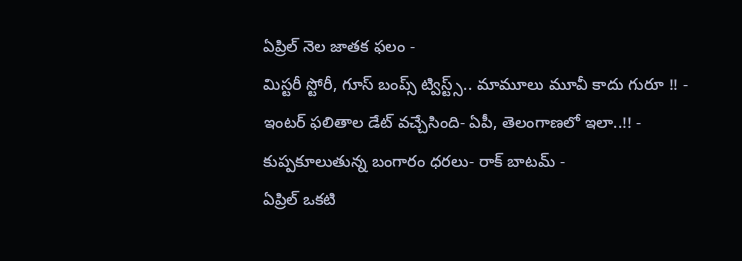ఏప్రిల్ నెల జాతక ఫలం -
మిస్టరీ స్టోరీ, గూస్ బంప్స్ ట్విస్ట్స్.. మామూలు మూవీ కాదు గురూ !! -
ఇంటర్ ఫలితాల డేట్ వచ్చేసింది- ఏపీ, తెలంగాణలో ఇలా..!! -
కుప్పకూలుతున్న బంగారం ధరలు- రాక్ బాటమ్ -
ఏప్రిల్ ఒకటి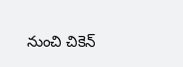నుంచి చికెన్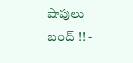షాపులు బంద్ !! -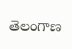తెలంగాణ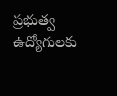ప్రభుత్వ ఉద్యోగులకు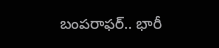బంపరాఫర్.. భారీ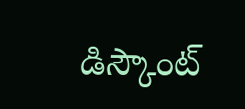డిస్కౌంట్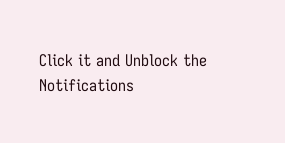Click it and Unblock the Notifications